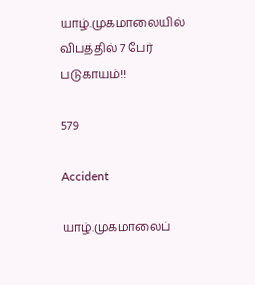யாழ்.முகமாலையில் விபத்தில் 7 பேர் படுகாயம்!!

579

Accident

யாழ்.முகமாலைப்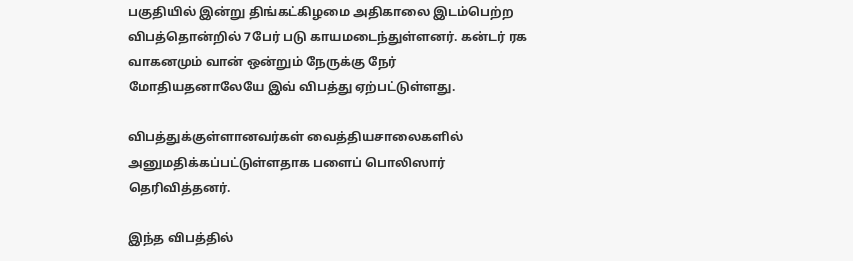பகுதியில் இன்று திங்கட்கிழமை அதிகாலை இடம்பெற்ற விபத்தொன்றில் 7பேர் படு காயமடைந்துள்ளனர். கன்டர் ரக வாகனமும் வான் ஒன்றும் நேருக்கு நேர் மோதியதனாலேயே இவ் விபத்து ஏற்பட்டுள்ளது.

விபத்துக்குள்ளானவர்கள் வைத்தியசாலைகளில் அனுமதிக்கப்பட்டுள்ளதாக பளைப் பொலிஸார் தெரிவித்தனர்.

இந்த விபத்தில்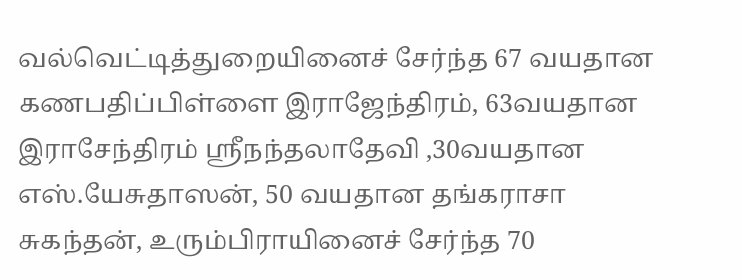வல்வெட்டித்துறையினைச் சேர்ந்த 67 வயதான கணபதிப்பிள்ளை இராஜேந்திரம், 63வயதான இராசேந்திரம் ஸ்ரீநந்தலாதேவி ,30வயதான எஸ்.யேசுதாஸன், 50 வயதான தங்கராசா சுகந்தன், உரும்பிராயினைச் சேர்ந்த 70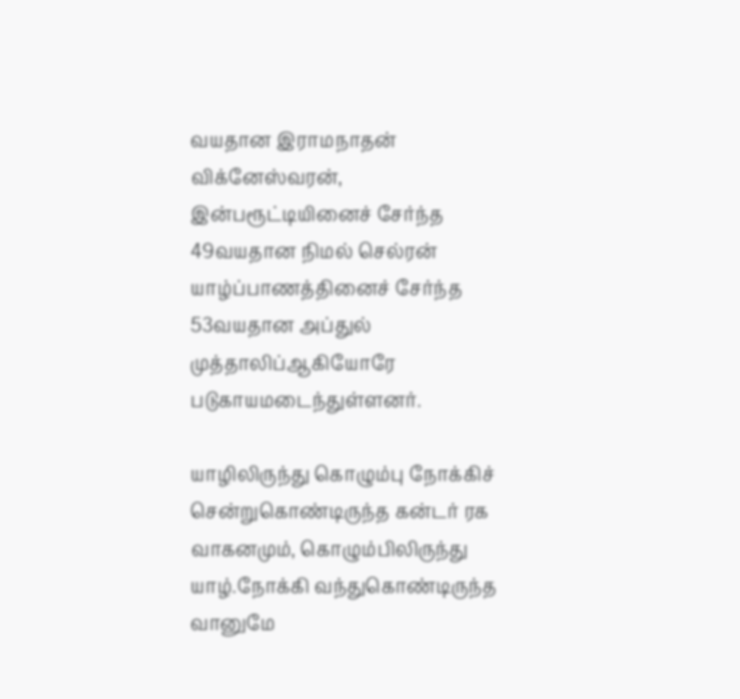வயதான இராமநாதன் விக்னேஸ்வரன், இன்பரூட்டியினைச் சேர்ந்த 49வயதான நிமல் செல்ரன் யாழ்ப்பாணத்தினைச் சேர்ந்த 53வயதான அப்துல் முத்தாலிப்ஆகியோரே படுகாயமடைந்துள்ளனர்.

யாழிலிருந்து கொழும்பு நோக்கிச் சென்றுகொண்டிருந்த கன்டர் ரக வாகனமும், கொழும்பிலிருந்து யாழ்.நோக்கி வந்துகொண்டிருந்த வானுமே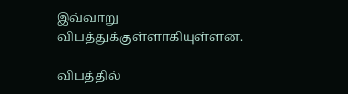இவ்வாறு விபத்துக்குள்ளாகியுள்ளன.

விபத்தில்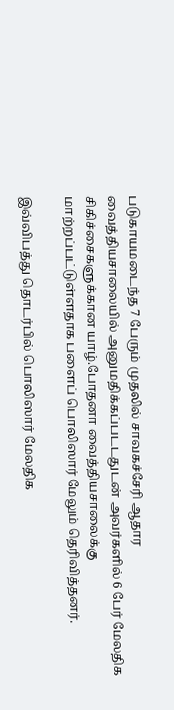படுகாயமடைந்த 7 பேரும் முதலில் சாவகச்சேரி ஆதார வைத்தியசாலையில் அனுமதிக்கப்படடதுடன் அவர்களில் 6 பேர் மேலதிக சிகிச்சைகளுக்கான யாழ்.போதனா வைத்தியசாலைக்கு மாற்றப்பட்டுள்ளதாக பளைப் பொலிஸார் மேலும் தெரிவித்தனர்.

இவ்விபத்து தொடர்பில் பொலிஸார் மேலதிக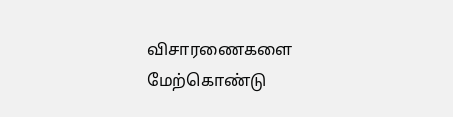விசாரணைகளை மேற்கொண்டு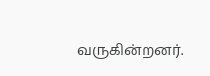வருகின்றனர்.